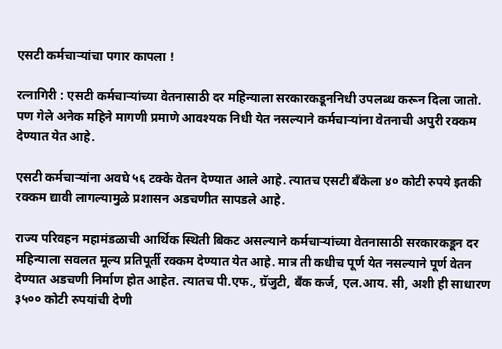एसटी कर्मचाऱ्यांचा पगार कापला !

रत्नागिरी : एसटी कर्मचाऱ्यांच्या वेतनासाठी दर महिन्याला सरकारकडूननिधी उपलब्ध करून दिला जातो. पण गेले अनेक महिने मागणी प्रमाणे आवश्यक निधी येत नसल्याने कर्मचाऱ्यांना वेतनाची अपुरी रक्कम देण्यात येत आहे.

एसटी कर्मचाऱ्यांना अवघे ५६ टक्के वेतन देण्यात आले आहे. त्यातच एसटी बँकेला ४० कोटी रुपये इतकी रक्कम द्यावी लागल्यामुळे प्रशासन अडचणीत सापडले आहे.

राज्य परिवहन महामंडळाची आर्थिक स्थिती बिकट असल्याने कर्मचाऱ्यांच्या वेतनासाठी सरकारकडून दर महिन्याला सवलत मूल्य प्रतिपूर्ती रक्कम देण्यात येत आहे. मात्र ती कधीच पूर्ण येत नसल्याने पूर्ण वेतन देण्यात अडचणी निर्माण होत आहेत. त्यातच पी.एफ., ग्रॅजुटी, बँक कर्ज, एल.आय. सी, अशी ही साधारण ३५०० कोटी रुपयांची देणी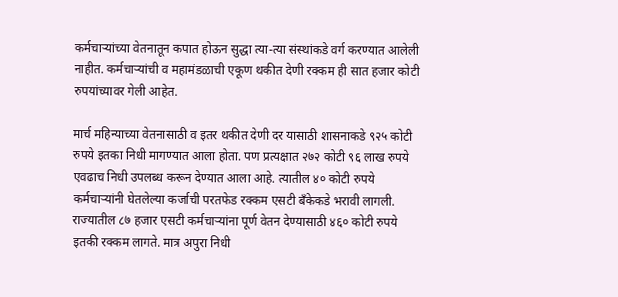कर्मचाऱ्यांच्या वेतनातून कपात होऊन सुद्धा त्या-त्या संस्थांकडे वर्ग करण्यात आलेली नाहीत. कर्मचाऱ्यांची व महामंडळाची एकूण थकीत देणी रक्कम ही सात हजार कोटी रुपयांच्यावर गेली आहेत.

मार्च महिन्याच्या वेतनासाठी व इतर थकीत देणी दर यासाठी शासनाकडे ९२५ कोटी रुपये इतका निधी मागण्यात आला होता. पण प्रत्यक्षात २७२ कोटी ९६ लाख रुपये एवढाच निधी उपलब्ध करून देण्यात आला आहे. त्यातील ४० कोटी रुपये कर्मचाऱ्यांनी घेतलेल्या कर्जाची परतफेड रक्कम एसटी बँकेकडे भरावी लागली. राज्यातील ८७ हजार एसटी कर्मचाऱ्यांना पूर्ण वेतन देण्यासाठी ४६० कोटी रुपये इतकी रक्कम लागते. मात्र अपुरा निधी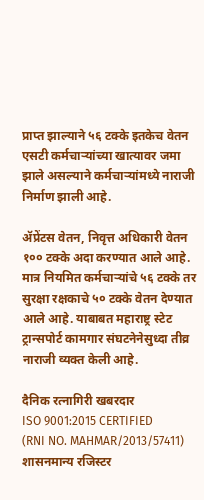प्राप्त झाल्याने ५६ टक्के इतकेच वेतन एसटी कर्मचाऱ्यांच्या खात्यावर जमा झाले असल्याने कर्मचाऱ्यांमध्ये नाराजी निर्माण झाली आहे.

ॲप्रेंटस वेतन, निवृत्त अधिकारी वेतन १०० टक्के अदा करण्यात आले आहे. मात्र नियमित कर्मचाऱ्यांचे ५६ टक्के तर सुरक्षा रक्षकाचे ५० टक्के वेतन देण्यात आले आहे. याबाबत महाराष्ट्र स्टेट ट्रान्सपोर्ट कामगार संघटनेनेसुध्दा तीव्र नाराजी व्यक्त केली आहे.

दैनिक रत्नागिरी खबरदार
ISO 9001:2015 CERTIFIED
(RNI NO. MAHMAR/2013/57411)
शासनमान्य रजिस्टर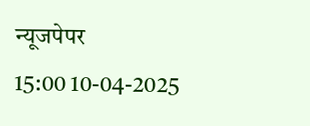न्यूजपेपर
15:00 10-04-2025